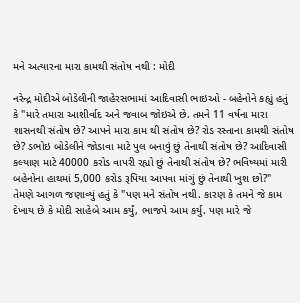મને અત્યારના મારા કામથી સંતોષ નથી : મોદી

નરેન્દ્ર મોદીએ બોડેલીની જાહેરસભામાં આદિવાસી ભાઇઓ - બહેનોને કહ્યું હતું કે "મારે તમારા આશીર્વાદ અને જવાબ જોઇએ છે. તમને 11 વર્ષના મારા શાસનથી સંતોષ છે? આપને મારા કામ થી સંતોષ છે? રોડ રસ્તાના કામથી સંતોષ છે? ડભોઇ બોડેલીને જોડાવા માટે પુલ બનાવું છું તેનાથી સંતોષ છે? આદિવાસી કલ્યાણ માટે 40000 કરોડ વાપરી રહ્યો છું તેનાથી સંતોષ છે? ભવિષ્યમાં મારી બહેનોના હાથમાં 5,000 કરોડ રૂપિયા આપવા માંગું છું તેનાથી ખુશ છો?"
તેમણે આગળ જણાવ્યું હતું કે "પણ મને સંતોષ નથી. કારણ કે તમને જે કામ દેખાય છે કે મોદી સાહેબે આમ કર્યું, ભાજપે આમ કર્યુ. પણ મારે જે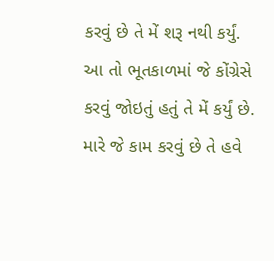કરવું છે તે મેં શરૂ નથી કર્યું. આ તો ભૂતકાળમાં જે કોંગ્રેસે કરવું જોઇતું હતું તે મેં કર્યું છે. મારે જે કામ કરવું છે તે હવે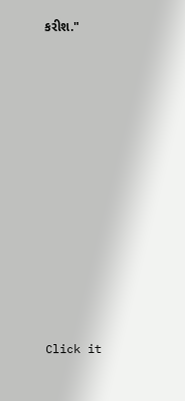કરીશ."












Click it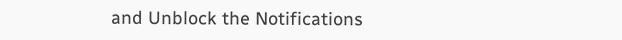and Unblock the Notifications